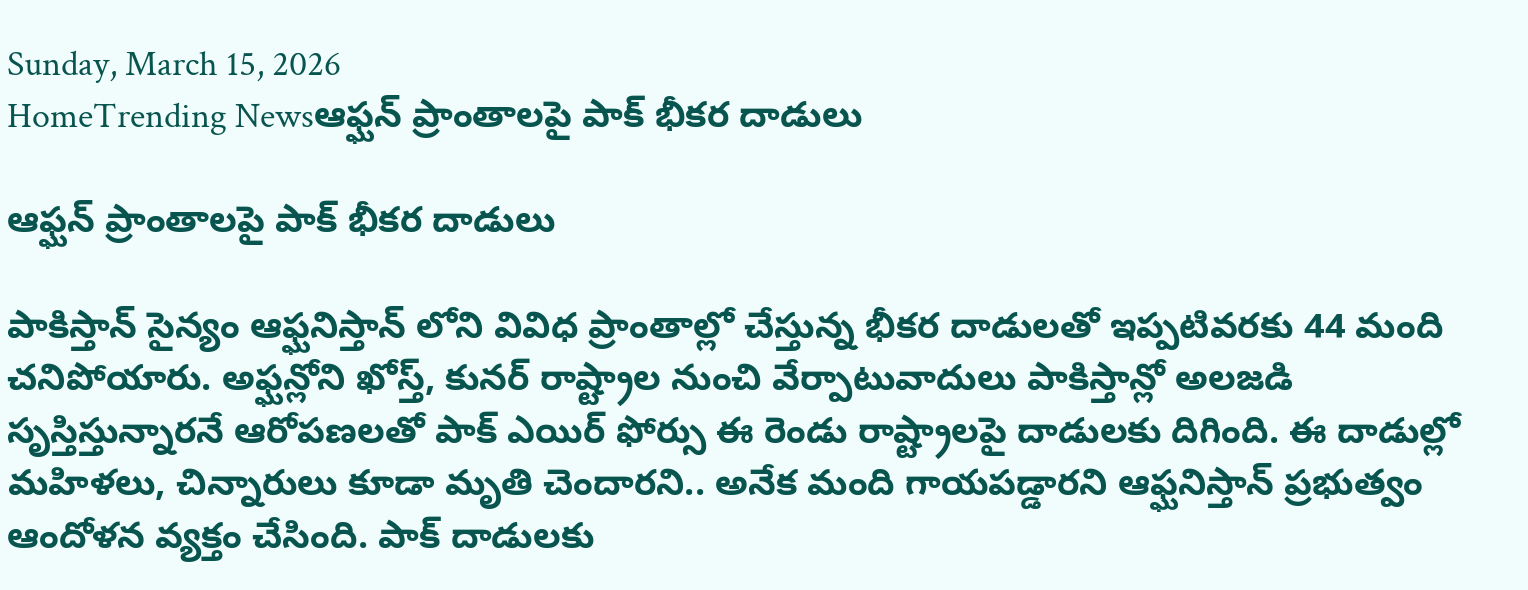Sunday, March 15, 2026
HomeTrending Newsఆఫ్ఘన్ ప్రాంతాలపై పాక్ భీకర దాడులు

ఆఫ్ఘన్ ప్రాంతాలపై పాక్ భీకర దాడులు

పాకిస్తాన్ సైన్యం ఆఫ్ఘనిస్తాన్ లోని వివిధ ప్రాంతాల్లో చేస్తున్న భీకర దాడులతో ఇప్పటివరకు 44 మంది చనిపోయారు. అఫ్ఘన్లోని ఖోస్త్, కునర్ రాష్ట్రాల నుంచి వేర్పాటువాదులు పాకిస్తాన్లో అలజడి సృస్తిస్తున్నారనే ఆరోపణలతో పాక్ ఎయిర్ ఫోర్సు ఈ రెండు రాష్ట్రాలపై దాడులకు దిగింది. ఈ దాడుల్లో మహిళలు, చిన్నారులు కూడా మృతి చెందారని.. అనేక మంది గాయపడ్డారని ఆఫ్ఘనిస్తాన్ ప్రభుత్వం ఆందోళన వ్యక్తం చేసింది. పాక్ దాడులకు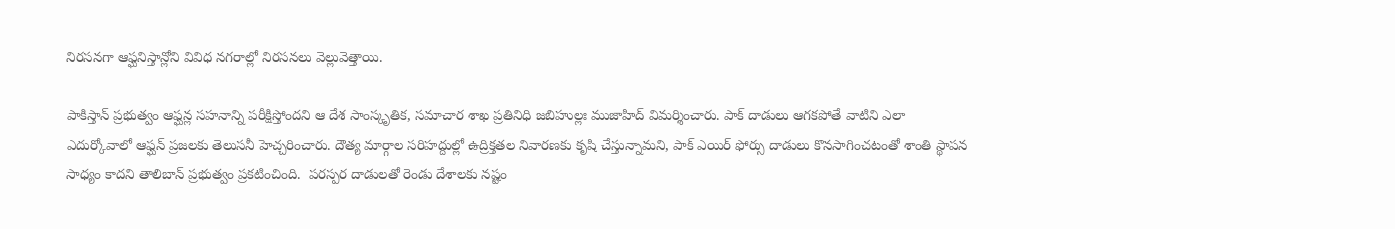నిరసనగా ఆఫ్ఘనిస్తాన్లోని వివిధ నగరాల్లో నిరసనలు వెల్లువెత్తాయి.

పాకిస్తాన్ ప్రభుత్వం ఆఫ్ఘన్ల సహనాన్ని పరీక్షిస్తోందని ఆ దేశ సాంస్కృతిక, సమాచార శాఖ ప్రతినిధి జబిహుల్లః ముజాహిద్ విమర్శించారు. పాక్ దాడులు ఆగకపోతే వాటిని ఎలా ఎదుర్కోవాలో ఆఫ్ఘన్ ప్రజలకు తెలుసనీ హెచ్చరించారు. దౌత్య మార్గాల సరిహద్దుల్లో ఉద్రిక్తతల నివారణకు కృషి చేస్తున్నామని, పాక్ ఎయిర్ ఫోర్సు దాడులు కొనసాగించటంతో శాంతి స్థాపన సాధ్యం కాదని తాలిబాన్ ప్రభుత్వం ప్రకటించింది.  పరస్పర దాడులతో రెండు దేశాలకు నష్టం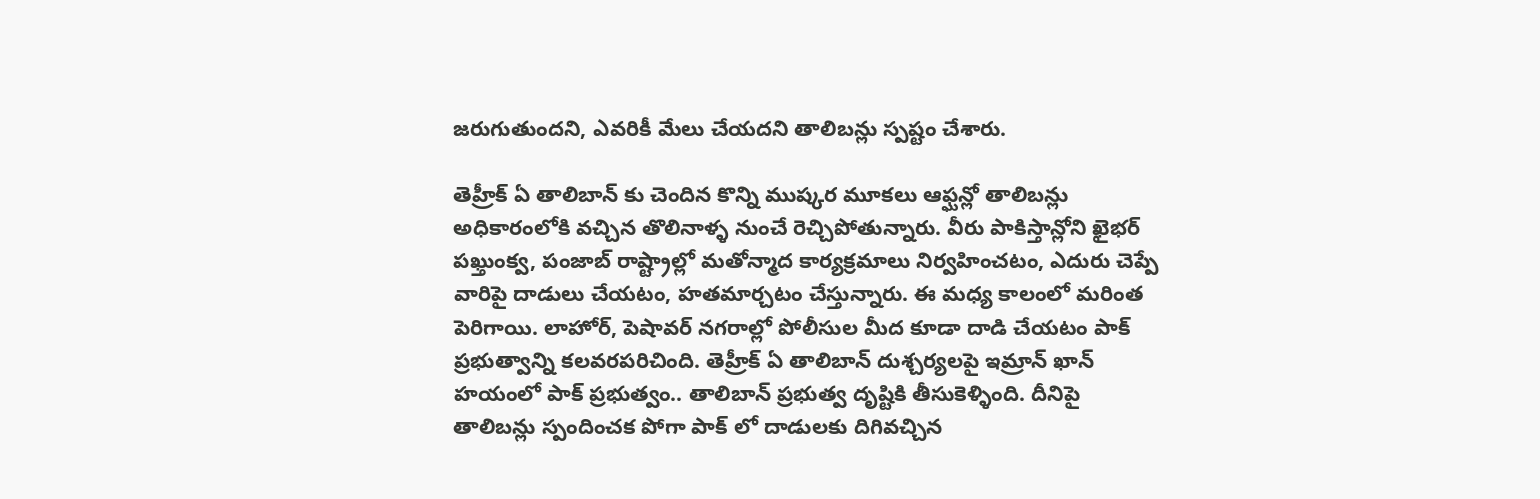జరుగుతుందని, ఎవరికీ మేలు చేయదని తాలిబన్లు స్పష్టం చేశారు.

తెహ్రీక్ ఏ తాలిబాన్ కు చెందిన కొన్ని ముష్కర మూకలు ఆఫ్ఘన్లో తాలిబన్లు అధికారంలోకి వచ్చిన తొలినాళ్ళ నుంచే రెచ్చిపోతున్నారు. వీరు పాకిస్తాన్లోని ఖైభర్ పఖ్తుంక్వ, పంజాబ్ రాష్ట్రాల్లో మతోన్మాద కార్యక్రమాలు నిర్వహించటం, ఎదురు చెప్పే వారిపై దాడులు చేయటం, హతమార్చటం చేస్తున్నారు. ఈ మధ్య కాలంలో మరింత పెరిగాయి. లాహోర్, పెషావర్ నగరాల్లో పోలీసుల మీద కూడా దాడి చేయటం పాక్ ప్రభుత్వాన్ని కలవరపరిచింది. తెహ్రీక్ ఏ తాలిబాన్ దుశ్చర్యలపై ఇమ్రాన్ ఖాన్ హయంలో పాక్ ప్రభుత్వం.. తాలిబాన్ ప్రభుత్వ దృష్టికి తీసుకెళ్ళింది. దీనిపై తాలిబన్లు స్పందించక పోగా పాక్ లో దాడులకు దిగివచ్చిన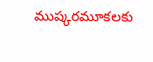ముష్కరమూకలకు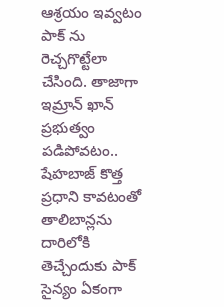ఆశ్రయం ఇవ్వటం పాక్ ను రెచ్చగొట్టేలా చేసింది. తాజాగా ఇమ్రాన్ ఖాన్ ప్రభుత్వం పడిపోవటం.. షేహబాజ్ కొత్త ప్రధాని కావటంతో తాలిబాన్లను దారిలోకి తెచ్చేందుకు పాక్ సైన్యం ఏకంగా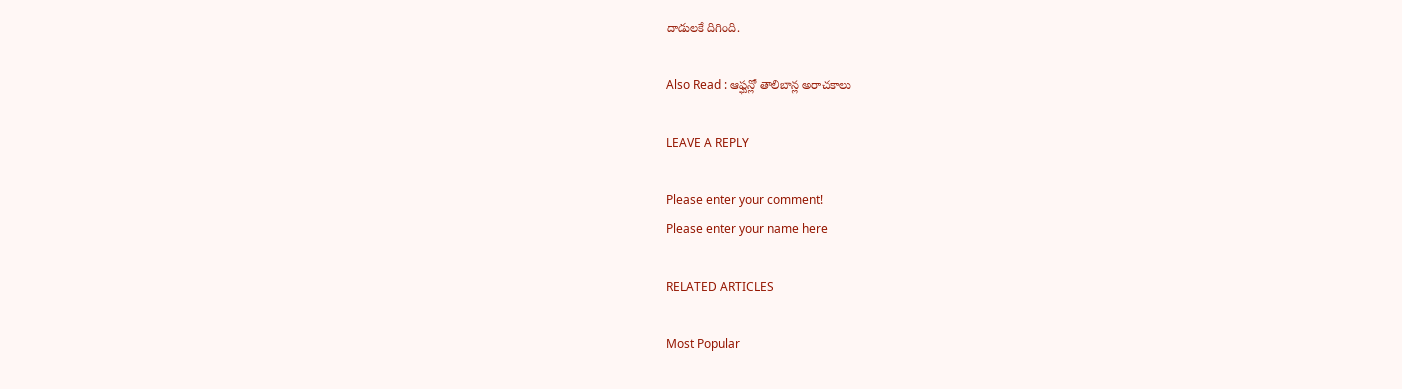దాడులకే దిగింది.

Also Read : ఆఫ్ఘన్లో తాలిబాన్ల అరాచకాలు

LEAVE A REPLY

Please enter your comment!
Please enter your name here

RELATED ARTICLES

Most Popular